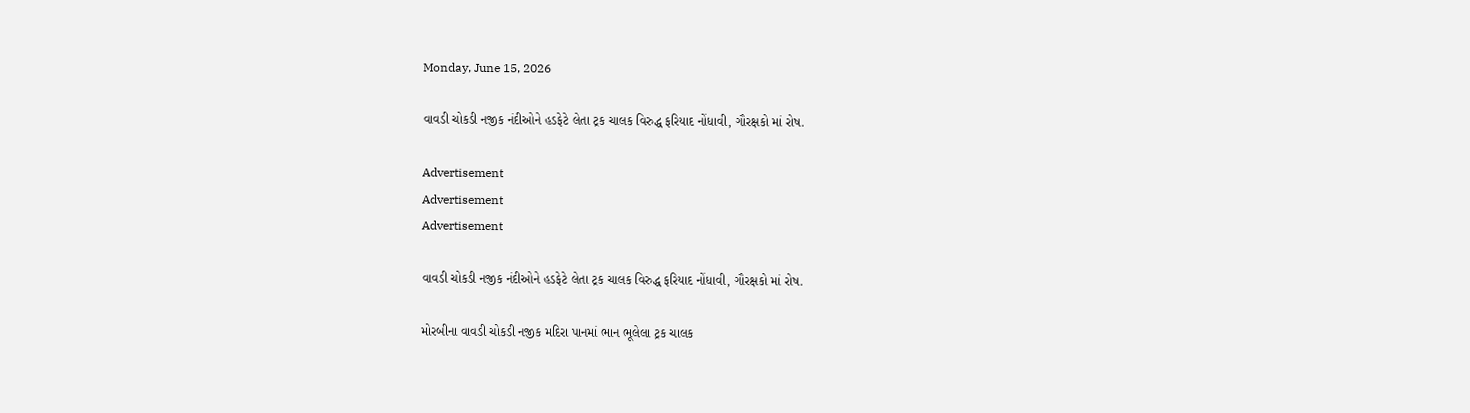Monday, June 15, 2026

વાવડી ચોકડી નજીક નંદીઓને હડફેટે લેતા ટ્રક ચાલક વિરુદ્ધ ફરિયાદ નોંધાવી, ગૌરક્ષકો માં રોષ.

Advertisement
Advertisement
Advertisement

વાવડી ચોકડી નજીક નંદીઓને હડફેટે લેતા ટ્રક ચાલક વિરુદ્ધ ફરિયાદ નોંધાવી, ગૌરક્ષકો માં રોષ.

મોરબીના વાવડી ચોકડી નજીક મદિરા પાનમાં ભાન ભૂલેલા ટ્રક ચાલક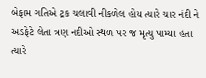બેફામ ગતિએ ટ્રક ચલાવી નીકળેલ હોય ત્યારે ચાર નંદી ને અડફેટે લેતા ત્રણ નદીઓ સ્થળ પર જ મૃત્યુ પામ્યા હતા ત્યારે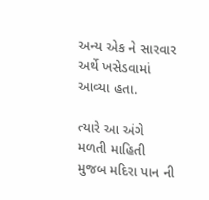અન્ય એક ને સારવાર અર્થે ખસેડવામાં આવ્યા હતા.

ત્યારે આ અંગે મળતી માહિતી મુજબ મદિરા પાન ની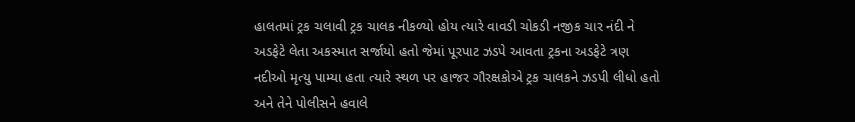હાલતમાં ટ્રક ચલાવી ટ્રક ચાલક નીકળ્યો હોય ત્યારે વાવડી ચોકડી નજીક ચાર નંદી ને અડફેટે લેતા અકસ્માત સર્જાયો હતો જેમાં પૂરપાટ ઝડપે આવતા ટ્રકના અડફેટે ત્રણ નદીઓ મૃત્યુ પામ્યા હતા ત્યારે સ્થળ પર હાજર ગૌરક્ષકોએ ટ્રક ચાલકને ઝડપી લીધો હતો અને તેને પોલીસને હવાલે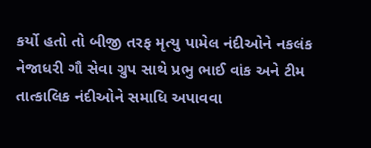કર્યો હતો તો બીજી તરફ મૃત્યુ પામેલ નંદીઓને નકલંક નેજાધરી ગૌ સેવા ગ્રુપ સાથે પ્રભુ ભાઈ વાંક અને ટીમ તાત્કાલિક નંદીઓને સમાધિ અપાવવા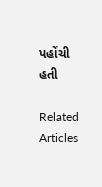પહોંચી હતી

Related Articles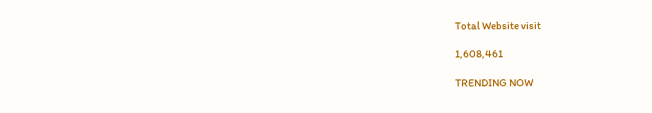Total Website visit

1,608,461

TRENDING NOW